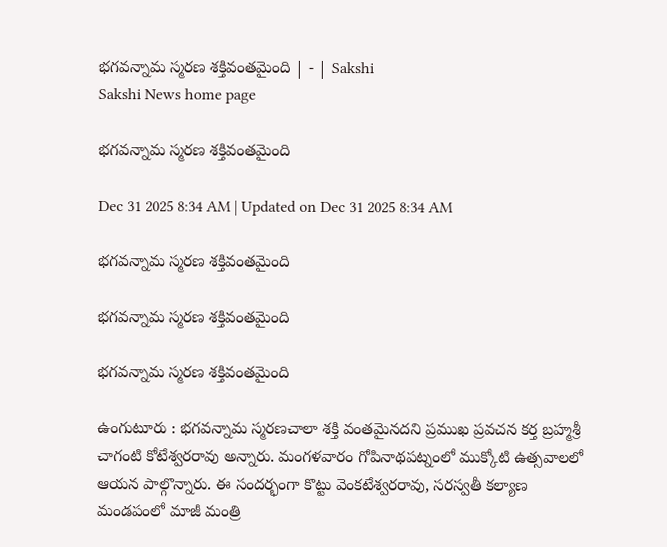భగవన్నామ స్మరణ శక్తివంతమైంది | - | Sakshi
Sakshi News home page

భగవన్నామ స్మరణ శక్తివంతమైంది

Dec 31 2025 8:34 AM | Updated on Dec 31 2025 8:34 AM

భగవన్నామ స్మరణ శక్తివంతమైంది

భగవన్నామ స్మరణ శక్తివంతమైంది

భగవన్నామ స్మరణ శక్తివంతమైంది

ఉంగుటూరు : భగవన్నామ స్మరణచాలా శక్తి వంతమైనదని ప్రముఖ ప్రవచన కర్త బ్రహ్మశ్రీ చాగంటి కోటేశ్వరరావు అన్నారు. మంగళవారం గోపినాథపట్నంలో ముక్కోటి ఉత్సవాలలో ఆయన పాల్గొన్నారు. ఈ సందర్భంగా కొట్టు వెంకటేశ్వరరావు, సరస్వతీ కల్యాణ మండపంలో మాజీ మంత్రి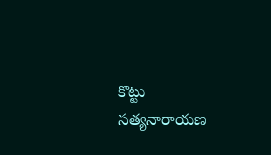కొట్టు సత్యనారాయణ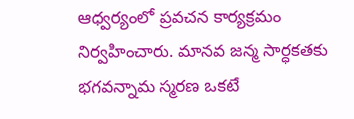ఆధ్వర్యంలో ప్రవచన కార్యక్రమం నిర్వహించారు. మానవ జన్మ సార్ధకతకు భగవన్నామ స్మరణ ఒకటే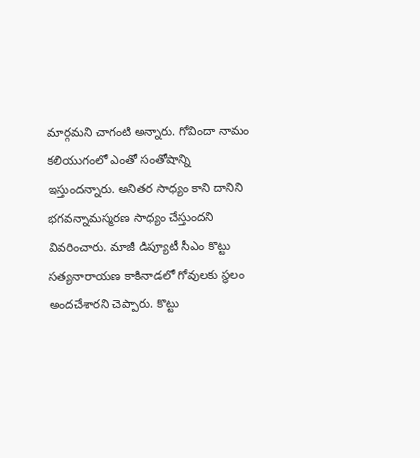మార్గమని చాగంటి అన్నారు. గోవిందా నామం కలియుగంలో ఎంతో సంతోషాన్ని ఇస్తుందన్నారు. అనితర సాధ్యం కాని దానిని భగవన్నామస్మరణ సాధ్యం చేస్తుందని వివరించారు. మాజీ డిప్యూటీ సీఎం కొట్టు సత్యనారాయణ కాకినాడలో గోవులకు స్థలం అందచేశారని చెప్పారు. కొట్టు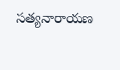సత్యనారాయణ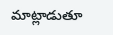మాట్లాడుతూ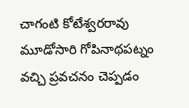చాగంటి కోటేశ్వరరావు మూడోసారి గోపినాథపట్నం వచ్చి ప్రవచనం చెప్పడం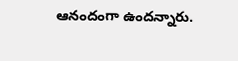ఆనందంగా ఉందన్నారు.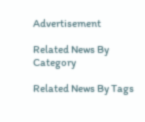Advertisement

Related News By Category

Related News By Tags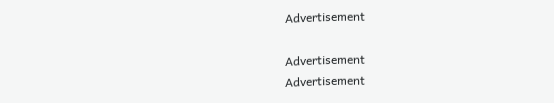Advertisement

Advertisement
Advertisement